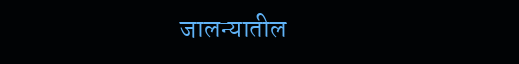जालन्यातील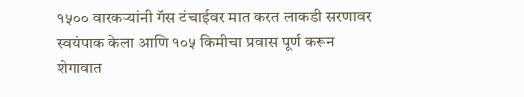१५०० वारकऱ्यांनी गॅस टंचाईवर मात करत लाकडी सरणावर स्वयंपाक केला आणि १०५ किमीचा प्रवास पूर्ण करून शेगावात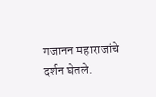गजानन महाराजांचे दर्शन घेतले.